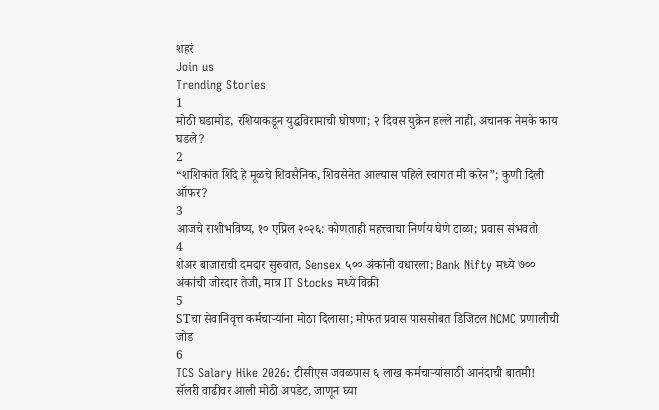शहरं
Join us
Trending Stories
1
मोठी घडामोड, रशियाकडून युद्धविरामाची घोषणा; २ दिवस युक्रेन हल्ले नाही, अचानक नेमके काय घडले?
2
“शशिकांत शिंदे हे मूळचे शिवसैनिक, शिवसेनेत आल्यास पहिले स्वागत मी करेन”; कुणी दिली ऑफर?
3
आजचे राशीभविष्य, १० एप्रिल २०२६: कोणताही महत्त्वाचा निर्णय घेणे टाळा; प्रवास संभवतो
4
शेअर बाजाराची दमदार सुरुवात, Sensex ५०० अंकांनी वधारला; Bank Nifty मध्ये ७०० अंकांची जोरदार तेजी, मात्र IT Stocks मध्ये विक्री
5
STचा सेवानिवृत्त कर्मचाऱ्यांना मोठा दिलासा; मोफत प्रवास पाससोबत डिजिटल NCMC प्रणालीची जोड
6
TCS Salary Hike 2026: टीसीएस जवळपास ६ लाख कर्मचाऱ्यांसाठी आनंदाची बातमी! सॅलरी वाढीवर आली मोठी अपडेट, जाणून घ्या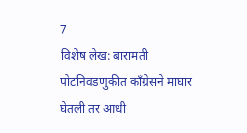7
विशेष लेख: बारामती पोटनिवडणुकीत काँग्रेसने माघार घेतली तर आधी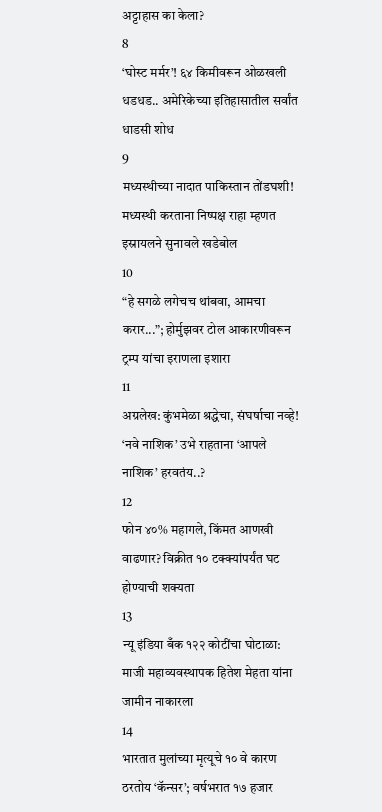अट्टाहास का केला?
8
‘घोस्ट मर्मर’! ६४ किमीवरून ओळखली धडधड.. अमेरिकेच्या इतिहासातील सर्वांत धाडसी शोध
9
मध्यस्थीच्या नादात पाकिस्तान तोंडघशी! मध्यस्थी करताना निष्पक्ष राहा म्हणत इस्रायलने सुनावले खडेबोल
10
“हे सगळे लगेचच थांबवा, आमचा करार...”; होर्मुझवर टोल आकारणीवरून ट्रम्प यांचा इराणला इशारा
11
अग्रलेख: कुंभमेळा श्रद्धेचा, संघर्षाचा नव्हे! ‘नवे नाशिक’ उभे राहताना ‘आपले नाशिक’ हरवतंय..?
12
फोन ४०% महागले, किंमत आणखी वाढणार? विक्रीत १० टक्क्यांपर्यंत घट होण्याची शक्यता
13
न्यू इंडिया बँक १२२ कोटींचा घोटाळा: माजी महाव्यवस्थापक हितेश मेहता यांना जामीन नाकारला
14
भारतात मुलांच्या मृत्यूचे १० वे कारण ठरतोय ‘कॅन्सर’; वर्षभरात १७ हजार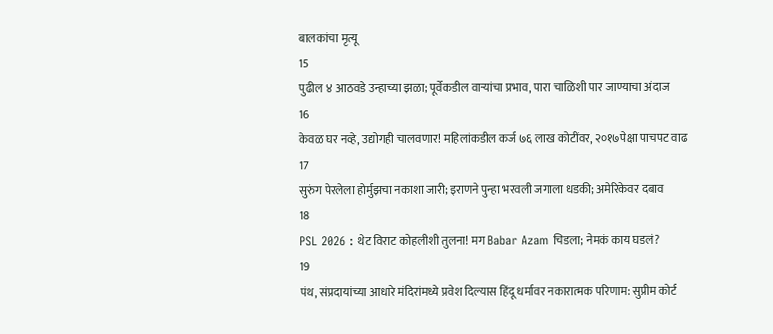बालकांचा मृत्यू
15
पुढील ४ आठवडे उन्हाच्या झळा; पूर्वेकडील वाऱ्यांचा प्रभाव, पारा चाळिशी पार जाण्याचा अंदाज
16
केवळ घर नव्हे, उद्योगही चालवणार! महिलांकडील कर्ज ७६ लाख कोटींवर, २०१७पेक्षा पाचपट वाढ
17
सुरुंग पेरलेला होर्मुझचा नकाशा जारी; इराणने पुन्हा भरवली जगाला धडकी; अमेरिकेवर दबाव
18
PSL 2026 : थेट विराट कोहलीशी तुलना! मग Babar Azam चिडला; नेमकं काय घडलं?
19
पंथ, संप्रदायांच्या आधारे मंदिरांमध्ये प्रवेश दिल्यास हिंदू धर्मावर नकारात्मक परिणाम: सुप्रीम कोर्ट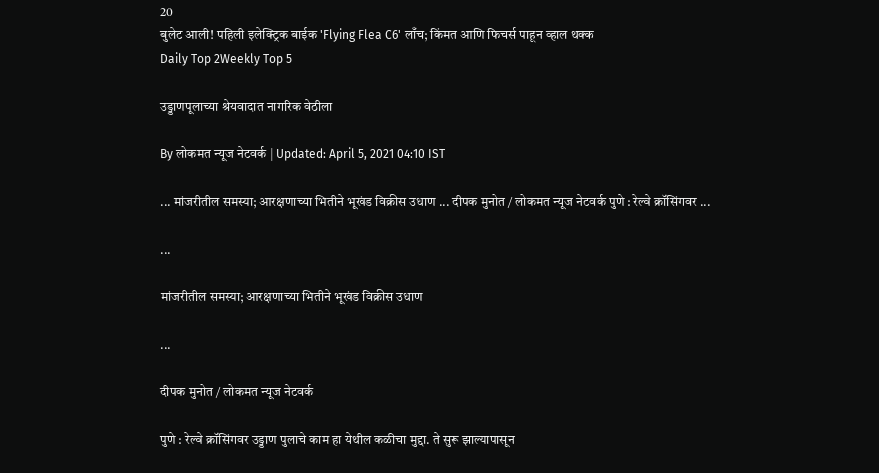20
बुलेट आली! पहिली इलेक्ट्रिक बाईक 'Flying Flea C6' लाँच; किंमत आणि फिचर्स पाहून व्हाल थक्क
Daily Top 2Weekly Top 5

उड्डाणपूलाच्या श्रेयवादात नागरिक वेठीला

By लोकमत न्यूज नेटवर्क | Updated: April 5, 2021 04:10 IST

... मांजरीतील समस्या; आरक्षणाच्या भितीने भूखंड विक्रीस उधाण ... दीपक मुनोत / लोकमत न्यूज नेटवर्क पुणे : रेल्वे क्रॉसिंगवर ...

...

मांजरीतील समस्या; आरक्षणाच्या भितीने भूखंड विक्रीस उधाण

...

दीपक मुनोत / लोकमत न्यूज नेटवर्क

पुणे : रेल्वे क्रॉसिंगवर उड्डाण पुलाचे काम हा येथील कळीचा मुद्दा. ते सुरू झाल्यापासून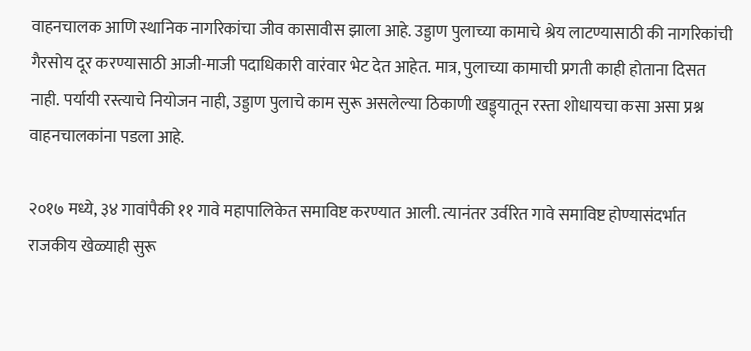वाहनचालक आणि स्थानिक नागरिकांचा जीव कासावीस झाला आहे. उड्डाण पुलाच्या कामाचे श्रेय लाटण्यासाठी की नागरिकांची गैरसोय दूर करण्यासाठी आजी-माजी पदाधिकारी वारंवार भेट देत आहेत. मात्र, पुलाच्या कामाची प्रगती काही होताना दिसत नाही. पर्यायी रस्त्याचे नियोजन नाही, उड्डाण पुलाचे काम सुरू असलेल्या ठिकाणी खड्ड्यातून रस्ता शोधायचा कसा असा प्रश्न वाहनचालकांना पडला आहे.

२०१७ मध्ये, ३४ गावांपैकी ११ गावे महापालिकेत समाविष्ट करण्यात आली. त्यानंतर उर्वरित गावे समाविष्ट होण्यासंदर्भात राजकीय खेळ्याही सुरू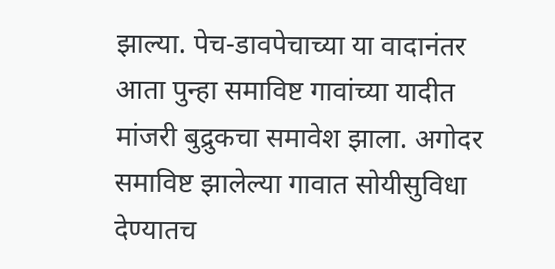झाल्या. पेच-डावपेचाच्या या वादानंतर आता पुन्हा समाविष्ट गावांच्या यादीत मांजरी बुद्रुकचा समावेश झाला. अगोदर समाविष्ट झालेल्या गावात सोयीसुविधा देण्यातच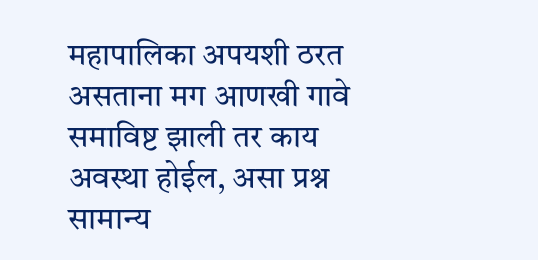महापालिका अपयशी ठरत असताना मग आणखी गावे समाविष्ट झाली तर काय अवस्था होईल, असा प्रश्न सामान्य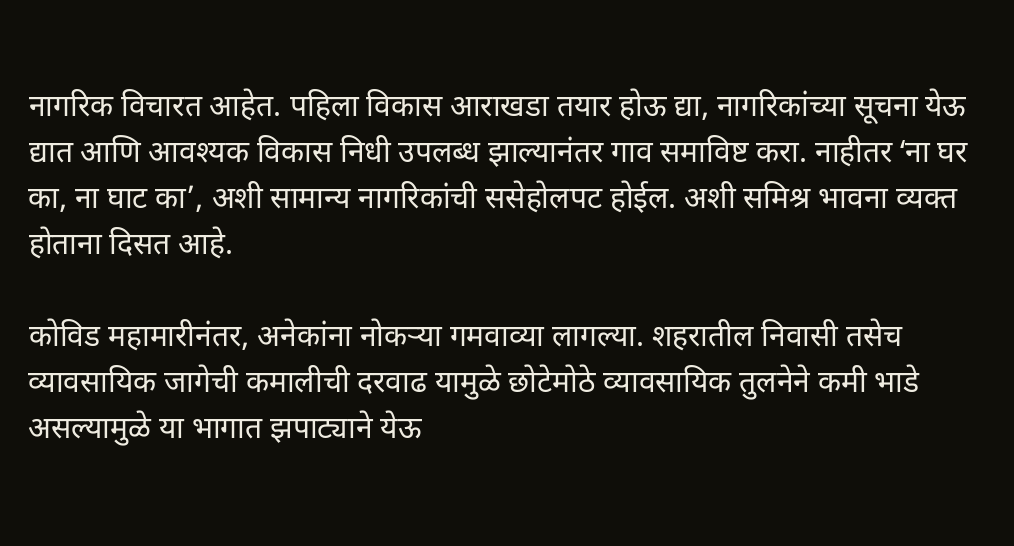नागरिक विचारत आहेत. पहिला विकास आराखडा तयार होऊ द्या, नागरिकांच्या सूचना येऊ द्यात आणि आवश्यक विकास निधी उपलब्ध झाल्यानंतर गाव समाविष्ट करा. नाहीतर ʻना घर का, ना घाट काʼ, अशी सामान्य नागरिकांची ससेहोलपट होईल. अशी समिश्र भावना व्यक्त होताना दिसत आहे.

कोविड महामारीनंतर, अनेकांना नोकऱ्या गमवाव्या लागल्या. शहरातील निवासी तसेच व्यावसायिक जागेची कमालीची दरवाढ यामुळे छोटेमोठे व्यावसायिक तुलनेने कमी भाडे असल्यामुळे या भागात झपाट्याने येऊ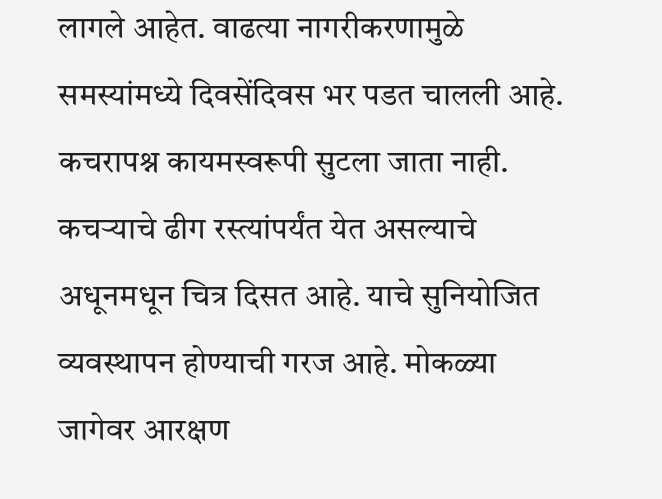लागले आहेत. वाढत्या नागरीकरणामुळे समस्यांमध्ये दिवसेंदिवस भर पडत चालली आहे. कचरापश्न कायमस्वरूपी सुटला जाता नाही. कचऱ्याचे ढीग रस्त्यांपर्यंत येत असल्याचे अधूनमधून चित्र दिसत आहे. याचे सुनियोजित व्यवस्थापन होण्याची गरज आहे. मोकळ्या जागेवर आरक्षण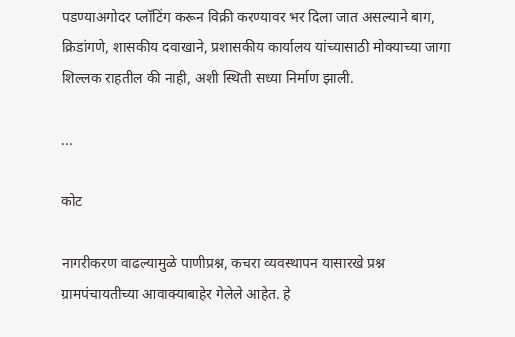पडण्याअगोदर प्लॉटिंग करून विक्री करण्यावर भर दिला जात असल्याने बाग, क्रिडांगणे, शासकीय दवाखाने, प्रशासकीय कार्यालय यांच्यासाठी मोक्याच्या जागा शिल्लक राहतील की नाही, अशी स्थिती सध्या निर्माण झाली.

...

कोट

नागरीकरण वाढल्यामुळे पाणीप्रश्न, कचरा व्यवस्थापन यासारखे प्रश्न ग्रामपंचायतीच्या आवाक्याबाहेर गेलेले आहेत. हे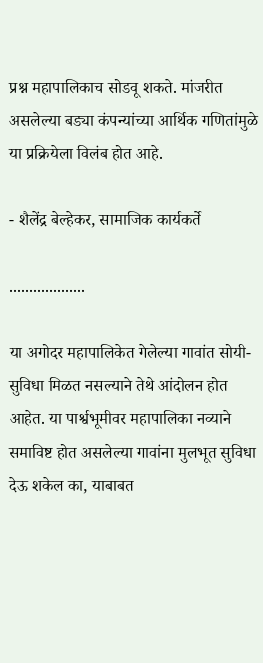प्रश्न महापालिकाच सोडवू शकते. मांजरीत असलेल्या बड्या कंपन्यांच्या आर्थिक गणितांमुळे या प्रक्रियेला विलंब होत आहे.

- शैलेंद्र बेल्हेकर, सामाजिक कार्यकर्ते

...................

या अगोदर महापालिकेत गेलेल्या गावांत सोयी-सुविधा मिळत नसल्याने तेथे आंदोलन होत आहेत. या पार्श्वभूमीवर महापालिका नव्याने समाविष्ट होत असलेल्या गावांना मुलभूत सुविधा देऊ शकेल का, याबाबत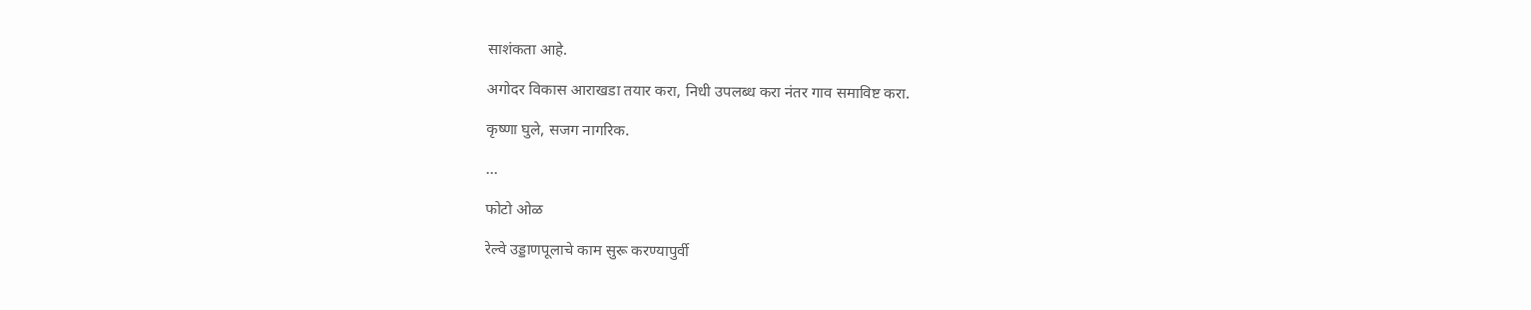साशंकता आहे.

अगोदर विकास आराखडा तयार करा, निधी उपलब्ध करा नंतर गाव समाविष्ट करा.

कृष्णा घुले, सजग नागरिक.

...

फोटो ओळ

रेल्वे उड्डाणपूलाचे काम सुरू करण्यापुर्वी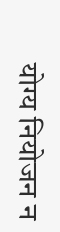योग्य नियोजन न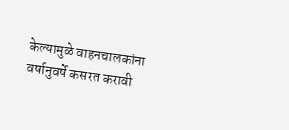केल्यामुळे वाहनचालकांना वर्षानुवर्षे कसरत करावी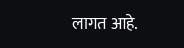लागत आहे.